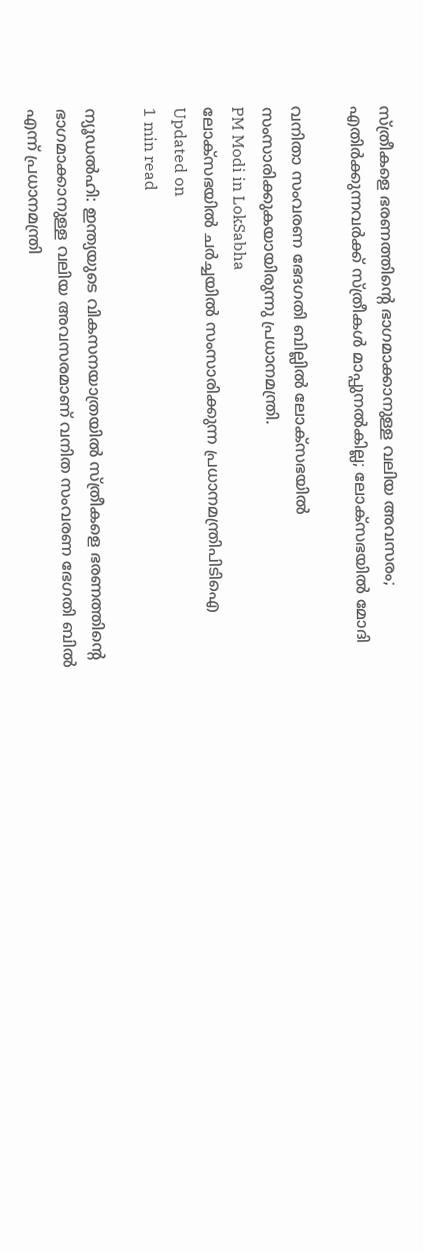സ്ത്രീകളെ ഭരണത്തിന്റെ ഭാഗമാക്കാനുള്ള വലിയ അവസരം; എതിര്‍ക്കുന്നവര്‍ക്ക് സ്ത്രീകള്‍ മാപ്പുനല്‍കില്ല; ലോക്‌സഭയില്‍ മോദി

വനിതാ സംവരണ ഭേദഗതി ബില്ലില്‍ ലോക്‌സഭയില്‍ സംസാരിക്കുകയായിരുന്നു പ്രധാനമന്ത്രി.
PM Modi in LokSabha
ലോക്‌സഭയില്‍ ചര്‍ച്ചയില്‍ സംസാരിക്കുന്ന പ്രധാനമന്ത്രിപിടിഐ
Updated on
1 min read

ന്യൂഡല്‍ഹി: ഇന്ത്യയുടെ വികസനയാത്രയില്‍ സ്ത്രീകളെ ഭരണത്തിന്റെ ഭാഗമാക്കാനുള്ള വലിയ അവസരമാണ് വനിത സംവരണ ഭേഗതി ബില്‍ എന്ന് പ്രധാനമന്ത്രി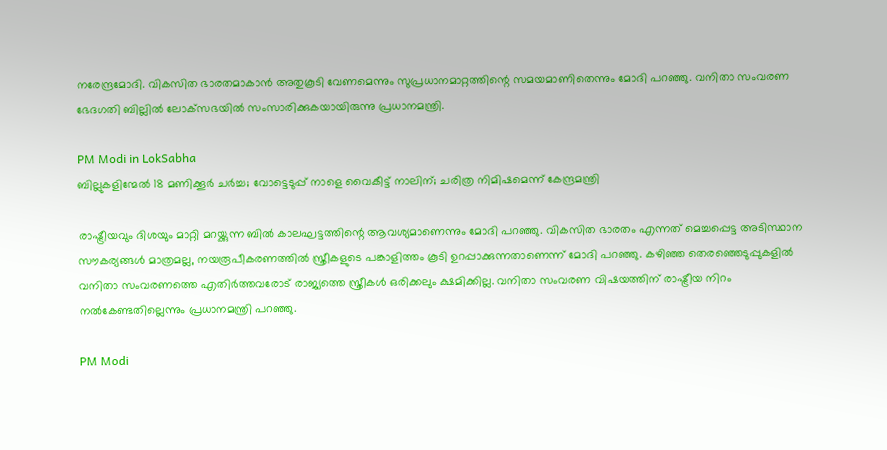നരേന്ദ്രമോദി. വികസിത ഭാരതമാകാന്‍ അതുകൂടി വേണമെന്നും സുപ്രധാനമാറ്റത്തിന്റെ സമയമാണിതെന്നും മോദി പറഞ്ഞു. വനിതാ സംവരണ ഭേദഗതി ബില്ലില്‍ ലോക്‌സഭയില്‍ സംസാരിക്കുകയായിരുന്നു പ്രധാനമന്ത്രി.

PM Modi in LokSabha
ബില്ലുകളിന്മേൽ 18 മണിക്കൂർ ചർച്ച; വോട്ടെടുപ്പ് നാളെ വൈകീട്ട് നാലിന്; ചരിത്ര നിമിഷമെന്ന് കേന്ദ്രമന്ത്രി

രാഷ്ട്രീയവും ദിശയും മാറ്റി മറയ്ക്കുന്ന ബില്‍ കാലഘട്ടത്തിന്റെ ആവശ്യമാണെന്നും മോദി പറഞ്ഞു. വികസിത ഭാരതം എന്നത് മെച്ചപ്പെട്ട അടിസ്ഥാന സൗകര്യങ്ങള്‍ മാത്രമല്ല, നയരൂപീകരണത്തില്‍ സ്ത്രീകളുടെ പങ്കാളിത്തം കൂടി ഉറപ്പാക്കുന്നതാണെന്ന് മോദി പറഞ്ഞു. കഴിഞ്ഞ തെരഞ്ഞെടുപ്പുകളില്‍ വനിതാ സംവരണത്തെ എതിര്‍ത്തവരോട് രാജ്യത്തെ സ്ത്രീകള്‍ ഒരിക്കലും ക്ഷമിക്കില്ല. വനിതാ സംവരണ വിഷയത്തിന് രാഷ്ട്രീയ നിറം നല്‍കേണ്ടതില്ലെന്നും പ്രധാനമന്ത്രി പറഞ്ഞു.

PM Modi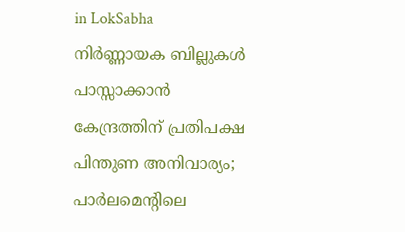in LokSabha
നിര്‍ണ്ണായക ബില്ലുകള്‍ പാസ്സാക്കാന്‍ കേന്ദ്രത്തിന് പ്രതിപക്ഷ പിന്തുണ അനിവാര്യം; പാര്‍ലമെന്റിലെ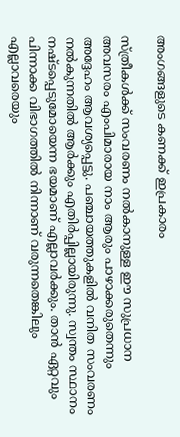അംഗങ്ങളുടെ കണക്ക് ഇപ്രകാരം

സ്ത്രീകള്‍ക്ക് സംവരണം നല്‍കാനുള്ള ഈ സുപ്രധാന അവസരം എംപിമാരായ നാം ആരും പാഴാക്കരുതെന്നും അദ്ദേഹം ആവശ്യപ്പെട്ടു. പഞ്ചായത്തുകളില്‍ വനിത സംവരണം നല്‍കുന്നതില്‍ ആര്‍ക്കും എതിര്‍പ്പില്ലായിരുന്നു. സ്വന്തം സ്ഥാനം നഷ്ടപ്പെടുമോയെന്ന ഭയമാണ് എല്ലാവര്‍ക്കും. താന്‍ ഏറ്റവും പിന്നാക്ക വിഭാഗത്തില്‍ നിന്നാണ് വരുന്നതെങ്കിലും എല്ലാവരെയും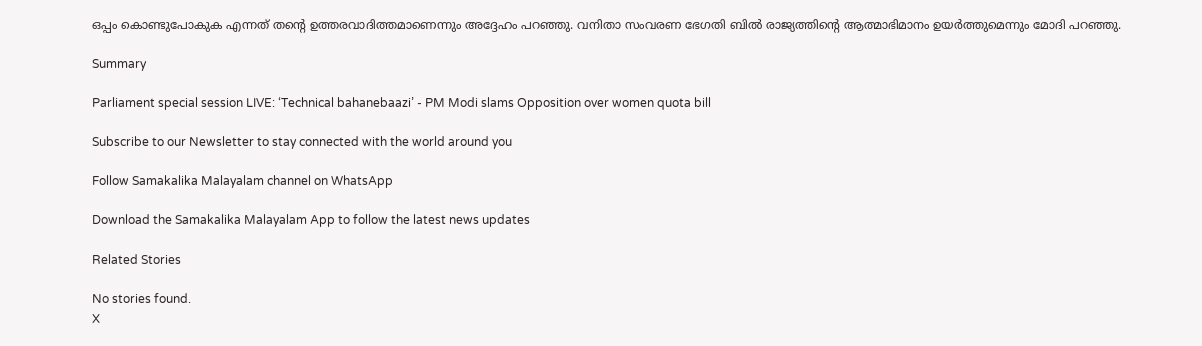ഒപ്പം കൊണ്ടുപോകുക എന്നത് തന്റെ ഉത്തരവാദിത്തമാണെന്നും അദ്ദേഹം പറഞ്ഞു. വനിതാ സംവരണ ഭേഗതി ബില്‍ രാജ്യത്തിന്റെ ആത്മാഭിമാനം ഉയര്‍ത്തുമെന്നും മോദി പറഞ്ഞു.

Summary

Parliament special session LIVE: ‘Technical bahanebaazi’ - PM Modi slams Opposition over women quota bill

Subscribe to our Newsletter to stay connected with the world around you

Follow Samakalika Malayalam channel on WhatsApp

Download the Samakalika Malayalam App to follow the latest news updates

Related Stories

No stories found.
X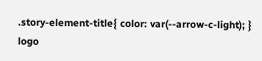.story-element-title{ color: var(--arrow-c-light); }
logo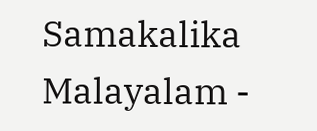Samakalika Malayalam -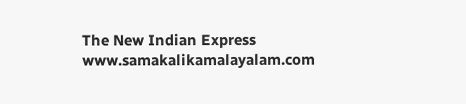The New Indian Express
www.samakalikamalayalam.com